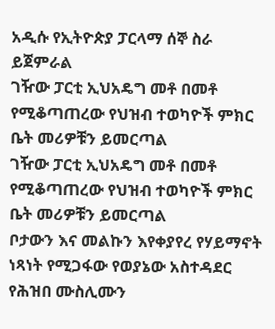አዲሱ የኢትዮጵያ ፓርላማ ሰኞ ስራ ይጀምራል
ገዥው ፓርቲ ኢህአዴግ መቶ በመቶ የሚቆጣጠረው የህዝብ ተወካዮች ምክር ቤት መሪዎቹን ይመርጣል
ገዥው ፓርቲ ኢህአዴግ መቶ በመቶ የሚቆጣጠረው የህዝብ ተወካዮች ምክር ቤት መሪዎቹን ይመርጣል
ቦታውን እና መልኩን እየቀያየረ የሃይማኖት ነጻነት የሚጋፋው የወያኔው አስተዳደር የሕዝበ ሙስሊሙን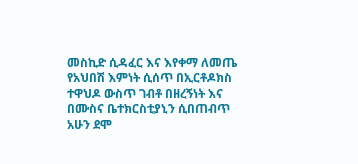መስኪድ ሲዳፈር እና እየቀማ ለመጤ የአህበሽ እምነት ሲሰጥ በኢርቶዶክስ ተዋህዶ ውስጥ ገብቶ በዘረኝነት እና በሙስና ቤተክርስቲያኒን ሲበጠብጥ አሁን ደሞ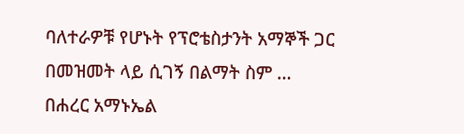ባለተራዎቹ የሆኑት የፕሮቴስታንት አማኞች ጋር በመዝመት ላይ ሲገኝ በልማት ስም …
በሐረር አማኑኤል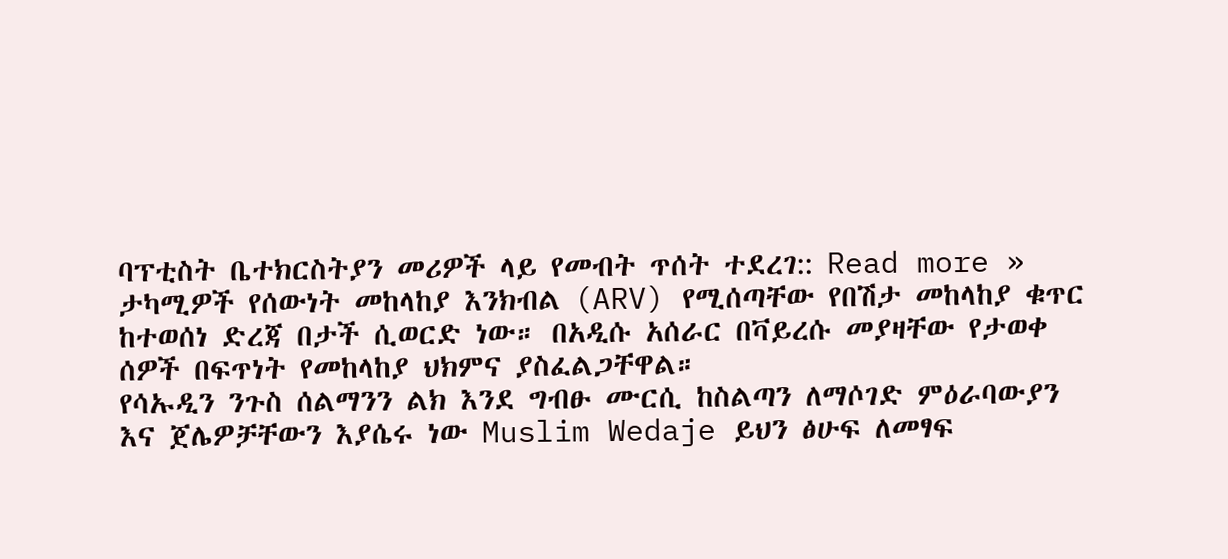ባፕቲስት ቤተክርስትያን መሪዎች ላይ የመብት ጥሰት ተደረገ:: Read more »
ታካሚዎች የሰውነት መከላከያ እንክብል (ARV) የሚሰጣቸው የበሽታ መከላከያ ቁጥር ከተወሰነ ድረጃ በታች ሲወርድ ነው። በአዲሱ አሰራር በቫይረሱ መያዛቸው የታወቀ ሰዎች በፍጥነት የመከላከያ ህክምና ያስፈልጋቸዋል።
የሳኡዲን ንጉስ ሰልማንን ልክ እንደ ግብፁ ሙርሲ ከስልጣን ለማሶገድ ምዕራባውያን እና ጀሌዎቻቸውን እያሴሩ ነው Muslim Wedaje ይህን ፅሁፍ ለመፃፍ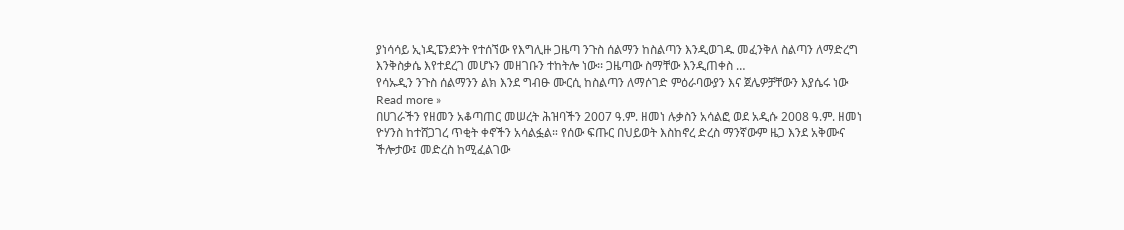ያነሳሳይ ኢነዲፔንደንት የተሰኘው የእግሊዙ ጋዜጣ ንጉስ ሰልማን ከስልጣን እንዲወገዱ መፈንቅለ ስልጣን ለማድረግ እንቅስቃሴ እየተደረገ መሆኑን መዘገቡን ተከትሎ ነው፡፡ ጋዜጣው ስማቸው እንዲጠቀስ …
የሳኡዲን ንጉስ ሰልማንን ልክ እንደ ግብፁ ሙርሲ ከስልጣን ለማሶገድ ምዕራባውያን እና ጀሌዎቻቸውን እያሴሩ ነው Read more »
በሀገራችን የዘመን አቆጣጠር መሠረት ሕዝባችን 2007 ዓ.ም. ዘመነ ሉቃስን አሳልፎ ወደ አዲሱ 2008 ዓ.ም. ዘመነ ዮሃንስ ከተሸጋገረ ጥቂት ቀኖችን አሳልፏል። የሰው ፍጡር በህይወት እስከኖረ ድረስ ማንኛውም ዜጋ እንደ አቅሙና ችሎታው፤ መድረስ ከሚፈልገው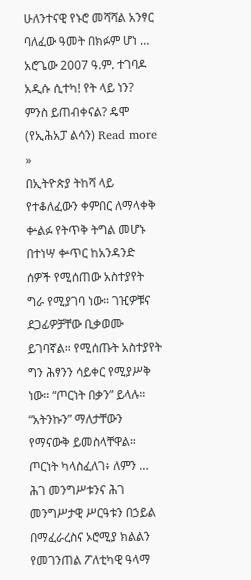ሁለንተናዊ የኑሮ መሻሻል አንፃር ባለፈው ዓመት በክፉም ሆነ …
አሮጌው 2007 ዓ.ም. ተገባዶ አዲሱ ሲተካ! የት ላይ ነን? ምንስ ይጠብቀናል? ዴሞ (የኢሕአፓ ልሳን) Read more »
በኢትዮጵያ ትከሻ ላይ የተቆለፈውን ቀምበር ለማላቀቅ ቍልፉ የትጥቅ ትግል መሆኑ በተነሣ ቍጥር ከአንዳንድ ሰዎች የሚሰጠው አስተያየት ግራ የሚያገባ ነው። ገዢዎቹና ደጋፊዎቻቸው ቢቃወሙ ይገባኛል። የሚሰጡት አስተያየት ግን ሕፃንን ሳይቀር የሚያሥቅ ነው። “ጦርነት በቃን” ይላሉ። “አትንኩን” ማለታቸውን የማናውቅ ይመስላቸዋል። ጦርነት ካላስፈለገ፥ ለምን …
ሕገ መንግሥቱንና ሕገ መንግሥታዊ ሥርዓቱን በኃይል በማፈራረስና ኦሮሚያ ክልልን የመገንጠል ፖለቲካዊ ዓላማ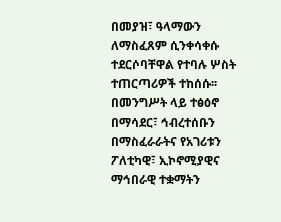በመያዝ፣ ዓላማውን ለማስፈጸም ሲንቀሳቀሱ ተደርሶባቸዋል የተባሉ ሦስት ተጠርጣሪዎች ተከሰሱ፡፡
በመንግሥት ላይ ተፅዕኖ በማሳደር፣ ኅብረተሰቡን በማስፈራራትና የአገሪቱን ፖለቲካዊ፣ ኢኮኖሚያዊና ማኅበራዊ ተቋማትን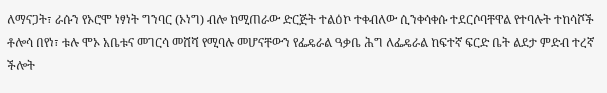ለማናጋት፣ ራሱን የኦሮሞ ነፃነት ግንባር (ኦነግ) ብሎ ከሚጠራው ድርጅት ተልዕኮ ተቀብለው ሲንቀሳቀሱ ተደርሶባቸዋል የተባሉት ተከሳሾች ቶሎሳ በየነ፣ ቱሉ ሞኦ አቤቱና መገርሳ መሸሻ የሚባሉ መሆናቸውን የፌዴራል ዓቃቤ ሕግ ለፌዴራል ከፍተኛ ፍርድ ቤት ልደታ ምድብ ተረኛ ችሎት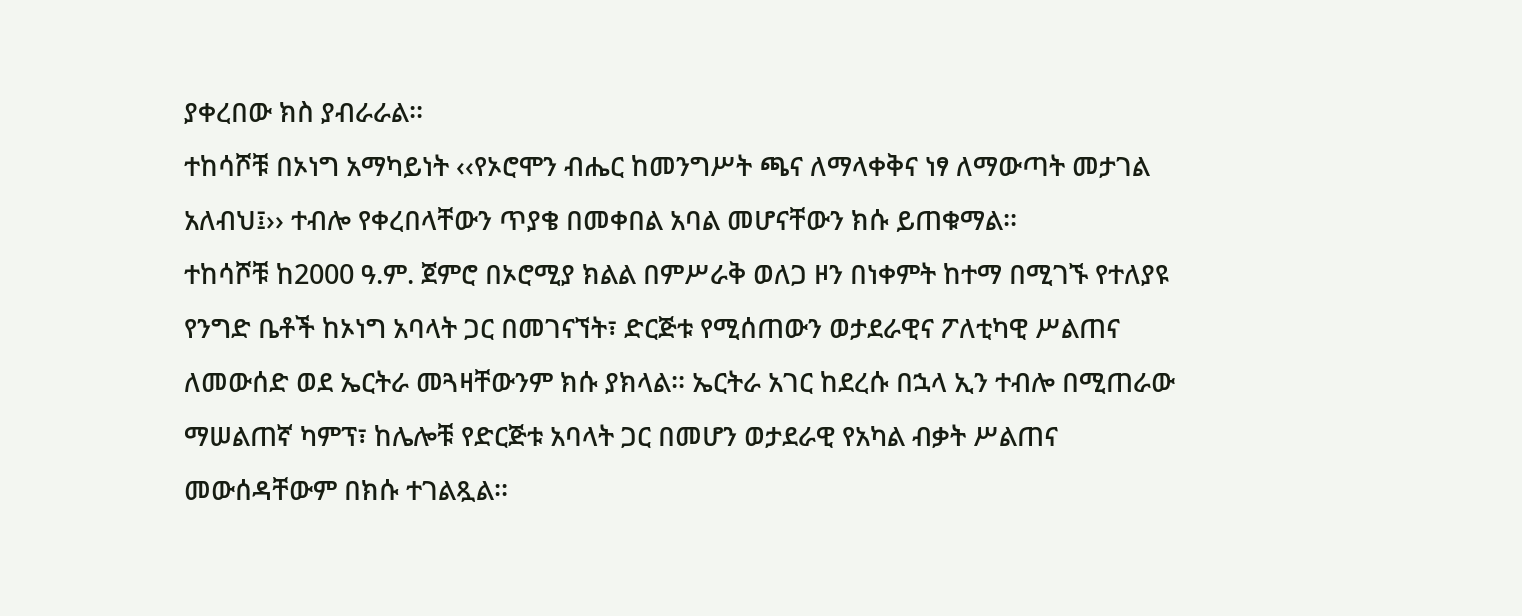ያቀረበው ክስ ያብራራል፡፡
ተከሳሾቹ በኦነግ አማካይነት ‹‹የኦሮሞን ብሔር ከመንግሥት ጫና ለማላቀቅና ነፃ ለማውጣት መታገል አለብህ፤›› ተብሎ የቀረበላቸውን ጥያቄ በመቀበል አባል መሆናቸውን ክሱ ይጠቁማል፡፡
ተከሳሾቹ ከ2000 ዓ.ም. ጀምሮ በኦሮሚያ ክልል በምሥራቅ ወለጋ ዞን በነቀምት ከተማ በሚገኙ የተለያዩ የንግድ ቤቶች ከኦነግ አባላት ጋር በመገናኘት፣ ድርጅቱ የሚሰጠውን ወታደራዊና ፖለቲካዊ ሥልጠና ለመውሰድ ወደ ኤርትራ መጓዛቸውንም ክሱ ያክላል፡፡ ኤርትራ አገር ከደረሱ በኋላ ኢን ተብሎ በሚጠራው ማሠልጠኛ ካምፕ፣ ከሌሎቹ የድርጅቱ አባላት ጋር በመሆን ወታደራዊ የአካል ብቃት ሥልጠና መውሰዳቸውም በክሱ ተገልጿል፡፡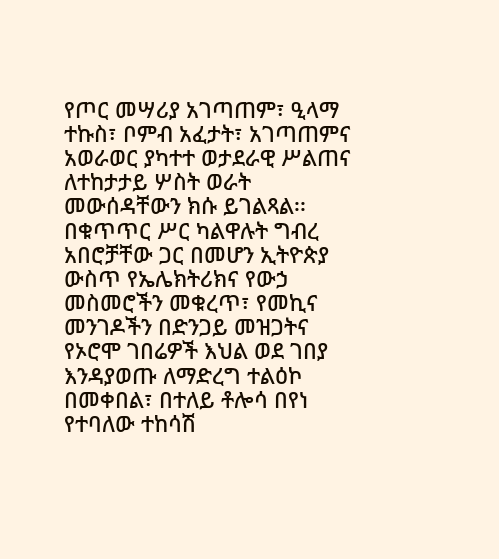የጦር መሣሪያ አገጣጠም፣ ዒላማ ተኩስ፣ ቦምብ አፈታት፣ አገጣጠምና አወራወር ያካተተ ወታደራዊ ሥልጠና ለተከታታይ ሦስት ወራት መውሰዳቸውን ክሱ ይገልጻል፡፡
በቁጥጥር ሥር ካልዋሉት ግብረ አበሮቻቸው ጋር በመሆን ኢትዮጵያ ውስጥ የኤሌክትሪክና የውኃ መስመሮችን መቁረጥ፣ የመኪና መንገዶችን በድንጋይ መዝጋትና የኦሮሞ ገበሬዎች እህል ወደ ገበያ እንዳያወጡ ለማድረግ ተልዕኮ በመቀበል፣ በተለይ ቶሎሳ በየነ የተባለው ተከሳሽ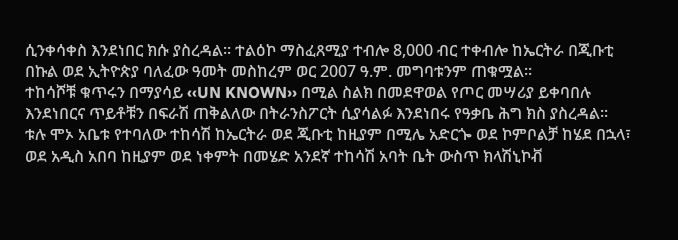ሲንቀሳቀስ እንደነበር ክሱ ያስረዳል፡፡ ተልዕኮ ማስፈጸሚያ ተብሎ 8,000 ብር ተቀብሎ ከኤርትራ በጂቡቲ በኩል ወደ ኢትዮጵያ ባለፈው ዓመት መስከረም ወር 2007 ዓ.ም. መግባቱንም ጠቁሟል፡፡
ተከሳሾቹ ቁጥሩን በማያሳይ ‹‹UN KNOWN›› በሚል ስልክ በመደዋወል የጦር መሣሪያ ይቀባበሉ እንደነበርና ጥይቶቹን በፍራሽ ጠቅልለው በትራንስፖርት ሲያሳልፉ እንደነበሩ የዓቃቤ ሕግ ክስ ያስረዳል፡፡
ቱሉ ሞኦ አቤቱ የተባለው ተከሳሽ ከኤርትራ ወደ ጂቡቲ ከዚያም በሚሌ አድርጐ ወደ ኮምቦልቻ ከሄደ በኋላ፣ ወደ አዲስ አበባ ከዚያም ወደ ነቀምት በመሄድ አንደኛ ተከሳሽ አባት ቤት ውስጥ ክላሽኒኮቭ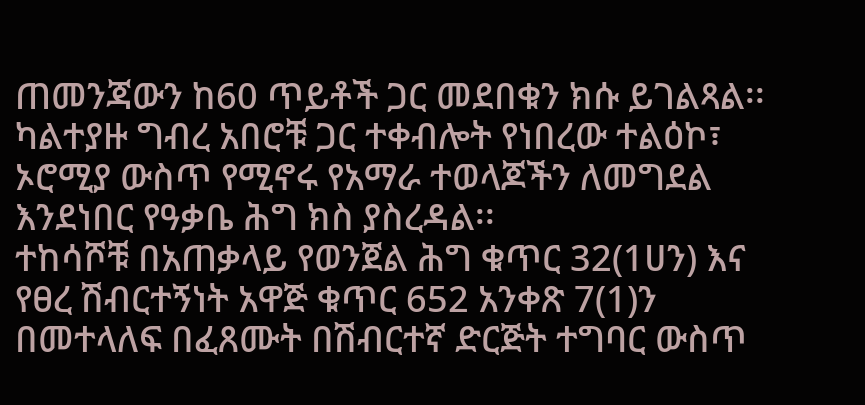ጠመንጃውን ከ60 ጥይቶች ጋር መደበቁን ክሱ ይገልጻል፡፡ ካልተያዙ ግብረ አበሮቹ ጋር ተቀብሎት የነበረው ተልዕኮ፣ ኦሮሚያ ውስጥ የሚኖሩ የአማራ ተወላጆችን ለመግደል እንደነበር የዓቃቤ ሕግ ክስ ያስረዳል፡፡
ተከሳሾቹ በአጠቃላይ የወንጀል ሕግ ቁጥር 32(1ሀን) እና የፀረ ሽብርተኝነት አዋጅ ቁጥር 652 አንቀጽ 7(1)ን በመተላለፍ በፈጸሙት በሽብርተኛ ድርጅት ተግባር ውስጥ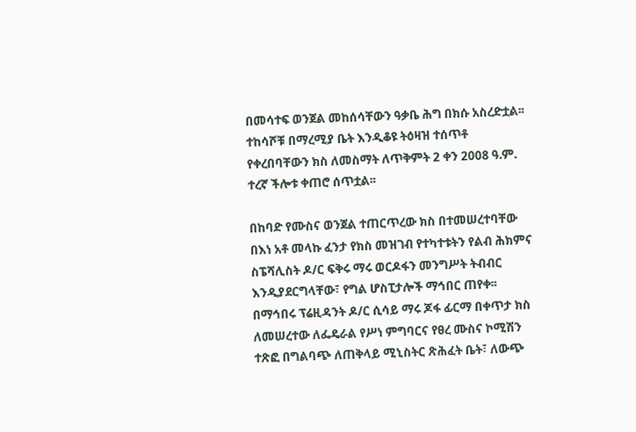በመሳተፍ ወንጀል መከሰሳቸውን ዓቃቤ ሕግ በክሱ አስረድቷል፡፡ ተከሳሾቹ በማረሚያ ቤት እንዲቆዩ ትዕዛዝ ተሰጥቶ የቀረበባቸውን ክስ ለመስማት ለጥቅምት 2 ቀን 2008 ዓ.ም. ተረኛ ችሎቱ ቀጠሮ ሰጥቷል፡፡

በከባድ የሙስና ወንጀል ተጠርጥረው ክስ በተመሠረተባቸው በእነ አቶ መላኩ ፈንታ የክስ መዝገብ የተካተቱትን የልብ ሕክምና ስፔሻሊስት ዶ/ር ፍቅሩ ማሩ ወርዶፋን መንግሥት ትብብር እንዲያደርግላቸው፣ የግል ሆስፒታሎች ማኅበር ጠየቀ፡፡
በማኅበሩ ፕሬዚዳንት ዶ/ር ሲሳይ ማሩ ጆፋ ፊርማ በቀጥታ ክስ ለመሠረተው ለፌዴራል የሥነ ምግባርና የፀረ ሙስና ኮሚሽን ተጽፎ በግልባጭ ለጠቅላይ ሚኒስትር ጽሕፈት ቤት፣ ለውጭ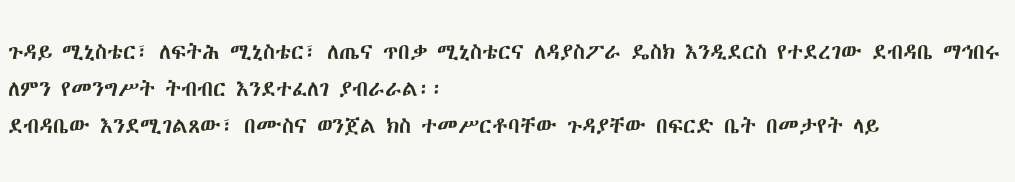ጉዳይ ሚኒስቴር፣ ለፍትሕ ሚኒስቴር፣ ለጤና ጥበቃ ሚኒስቴርና ለዳያስፖራ ዴስክ እንዲደርስ የተደረገው ደብዳቤ ማኅበሩ ለምን የመንግሥት ትብብር እንደተፈለገ ያብራራል፡፡
ደብዳቤው እንደሚገልጸው፣ በሙስና ወንጀል ክስ ተመሥርቶባቸው ጉዳያቸው በፍርድ ቤት በመታየት ላይ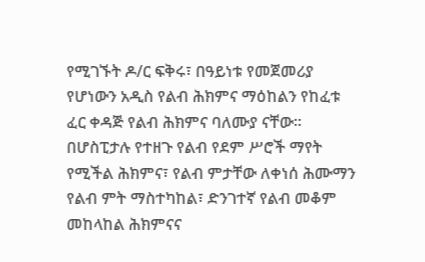የሚገኙት ዶ/ር ፍቅሩ፣ በዓይነቱ የመጀመሪያ የሆነውን አዲስ የልብ ሕክምና ማዕከልን የከፈቱ ፈር ቀዳጅ የልብ ሕክምና ባለሙያ ናቸው፡፡
በሆስፒታሉ የተዘጉ የልብ የደም ሥሮች ማየት የሚችል ሕክምና፣ የልብ ምታቸው ለቀነሰ ሕሙማን የልብ ምት ማስተካከል፣ ድንገተኛ የልብ መቆም መከላከል ሕክምናና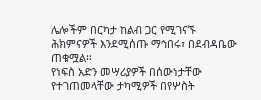ሌሎችም በርካታ ከልብ ጋር የሚገናኙ ሕክምናዎች እንደሚሰጡ ማኅበሩ፣ በደብዳቤው ጠቁሟል፡፡
የነፍስ አድን መሣሪያዎች በሰውነታቸው የተገጠመላቸው ታካሚዎች በየሦስት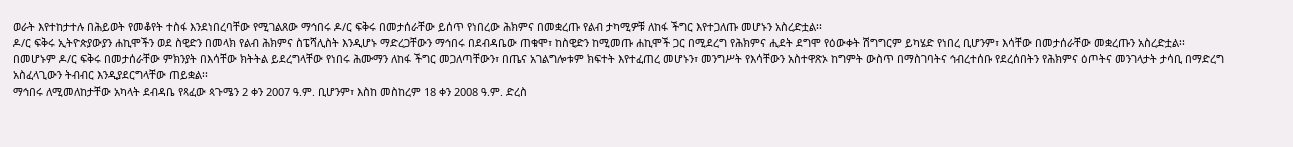ወራት እየተከታተሉ በሕይወት የመቆየት ተስፋ እንደነበረባቸው የሚገልጸው ማኅበሩ ዶ/ር ፍቅሩ በመታሰራቸው ይሰጥ የነበረው ሕክምና በመቋረጡ የልብ ታካሚዎቹ ለከፋ ችግር እየተጋለጡ መሆኑን አስረድቷል፡፡
ዶ/ር ፍቅሩ ኢትዮጵያውያን ሐኪሞችን ወደ ስዊድን በመላክ የልብ ሕክምና ስፔሻሊስት እንዲሆኑ ማድረጋቸውን ማኅበሩ በደብዳቤው ጠቁሞ፣ ከስዊድን ከሚመጡ ሐኪሞች ጋር በሚደረግ የሕክምና ሒደት ደግሞ የዕውቀት ሽግግርም ይካሄድ የነበረ ቢሆንም፣ እሳቸው በመታሰራቸው መቋረጡን አስረድቷል፡፡
በመሆኑም ዶ/ር ፍቅሩ በመታሰራቸው ምክንያት በእሳቸው ክትትል ይደረግላቸው የነበሩ ሕሙማን ለከፋ ችግር መጋለጣቸውን፣ በጤና አገልግሎቱም ክፍተት እየተፈጠረ መሆኑን፣ መንግሥት የእሳቸውን አስተዋጽኦ ከግምት ውስጥ በማስገባትና ኅብረተሰቡ የደረሰበትን የሕክምና ዕጦትና መንገላታት ታሳቢ በማድረግ አስፈላጊውን ትብብር እንዲያደርግላቸው ጠይቋል፡፡
ማኅበሩ ለሚመለከታቸው አካላት ደብዳቤ የጻፈው ጳጉሜን 2 ቀን 2007 ዓ.ም. ቢሆንም፣ እስከ መስከረም 18 ቀን 2008 ዓ.ም. ድረስ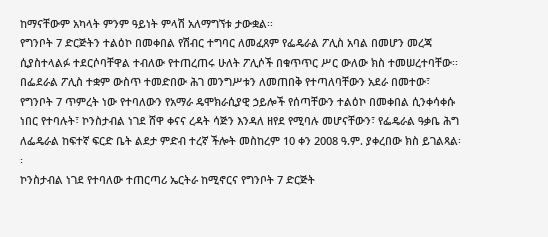ከማናቸውም አካላት ምንም ዓይነት ምላሽ አለማግኘቱ ታውቋል፡፡
የግንቦት 7 ድርጅትን ተልዕኮ በመቀበል የሽብር ተግባር ለመፈጸም የፌዴራል ፖሊስ አባል በመሆን መረጃ ሲያስተላልፉ ተደርሶባቸዋል ተብለው የተጠረጠሩ ሁለት ፖሊሶች በቁጥጥር ሥር ውለው ክስ ተመሠረተባቸው፡፡
በፌደራል ፖሊስ ተቋም ውስጥ ተመድበው ሕገ መንግሥቱን ለመጠበቅ የተጣለባቸውን አደራ በመተው፣ የግንቦት 7 ጥምረት ነው የተባለውን የአማራ ዴሞክራሲያዊ ኃይሎች የሰጣቸውን ተልዕኮ በመቀበል ሲንቀሳቀሱ ነበር የተባሉት፣ ኮንስታብል ነገደ ሸዋ ቀናና ረዳት ሳጅን እንዳለ ዘየደ የሚባሉ መሆናቸውን፣ የፌዴራል ዓቃቤ ሕግ ለፌዴራል ከፍተኛ ፍርድ ቤት ልደታ ምድብ ተረኛ ችሎት መስከረም 10 ቀን 2008 ዓ.ም. ያቀረበው ክስ ይገልጻል፡፡
ኮንስታብል ነገደ የተባለው ተጠርጣሪ ኤርትራ ከሚኖርና የግንቦት 7 ድርጅት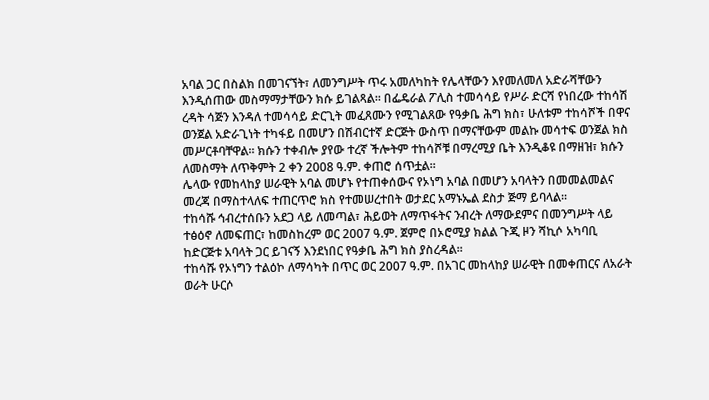አባል ጋር በስልክ በመገናኘት፣ ለመንግሥት ጥሩ አመለካከት የሌላቸውን እየመለመለ አድራሻቸውን እንዲሰጠው መስማማታቸውን ክሱ ይገልጻል፡፡ በፌዴራል ፖሊስ ተመሳሳይ የሥራ ድርሻ የነበረው ተከሳሽ ረዳት ሳጅን እንዳለ ተመሳሳይ ድርጊት መፈጸሙን የሚገልጸው የዓቃቤ ሕግ ክስ፣ ሁለቱም ተከሳሾች በዋና ወንጀል አድራጊነት ተካፋይ በመሆን በሽብርተኛ ድርጅት ውስጥ በማናቸውም መልኩ መሳተፍ ወንጀል ክስ መሥርቶባቸዋል፡፡ ክሱን ተቀብሎ ያየው ተረኛ ችሎትም ተከሳሾቹ በማረሚያ ቤት እንዲቆዩ በማዘዝ፣ ክሱን ለመስማት ለጥቅምት 2 ቀን 2008 ዓ.ም. ቀጠሮ ሰጥቷል፡፡
ሌላው የመከላከያ ሠራዊት አባል መሆኑ የተጠቀሰውና የኦነግ አባል በመሆን አባላትን በመመልመልና መረጃ በማስተላለፍ ተጠርጥሮ ክስ የተመሠረተበት ወታደር አማኑኤል ደስታ ጅማ ይባላል፡፡
ተከሳሹ ኅብረተሰቡን አደጋ ላይ ለመጣል፣ ሕይወት ለማጥፋትና ንብረት ለማውደምና በመንግሥት ላይ ተፅዕኖ ለመፍጠር፣ ከመስከረም ወር 2007 ዓ.ም. ጀምሮ በኦሮሚያ ክልል ጉጂ ዞን ሻኪሶ አካባቢ ከድርጅቱ አባላት ጋር ይገናኝ እንደነበር የዓቃቤ ሕግ ክስ ያስረዳል፡፡
ተከሳሹ የኦነግን ተልዕኮ ለማሳካት በጥር ወር 2007 ዓ.ም. በአገር መከላከያ ሠራዊት በመቀጠርና ለአራት ወራት ሁርሶ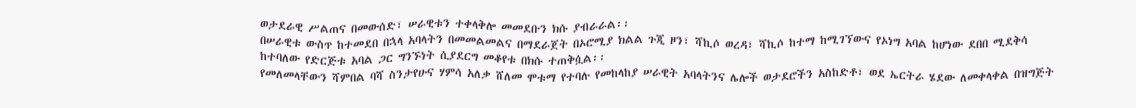ወታደራዊ ሥልጠና በመውሰድ፣ ሠራዊቱን ተቀላቅሎ መመደቡን ክሱ ያብራራል፡፡
በሠራዊቱ ውስጥ ከተመደበ በኋላ አባላትን በመመልመልና በማደራጀት በኦሮሚያ ክልል ጉጂ ዞን፣ ሻኪሶ ወረዳ፣ ሻኪሶ ከተማ ከሚገኘውና የኦነግ አባል ከሆነው ደበበ ሚደቅሳ ከተባለው የድርጅቱ አባል ጋር ግንኙነት ሲያደርግ መቆየቱ በክሱ ተጠቅሷል፡፡
የመለመላቸውን ሻምበል ባሻ ስንታየሁና ሃምሳ አለቃ ሸለመ ሞቱማ የተባሉ የመከላከያ ሠራዊት አባላትንና ሌሎች ወታደሮችን አስከድቶ፣ ወደ ኤርትራ ሄደው ለመቀላቀል በዝግጅት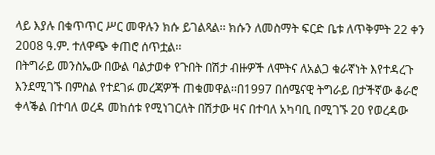ላይ እያሉ በቁጥጥር ሥር መዋሉን ክሱ ይገልጻል፡፡ ክሱን ለመስማት ፍርድ ቤቱ ለጥቅምት 22 ቀን 2008 ዓ.ም. ተለዋጭ ቀጠሮ ሰጥቷል፡፡
በትግራይ መንስኤው በውል ባልታወቀ የጉበት በሽታ ብዙዎች ለሞትና ለአልጋ ቁራኛነት እየተዳረጉ እንደሚገኙ በምስል የተደገፉ መረጃዎች ጠቁመዋል፡፡በ1997 በሰሜናዊ ትግራይ በታችኛው ቆራሮ ቀላቕል በተባለ ወረዳ መከሰቱ የሚነገርለት በሽታው ዛና በተባለ አካባቢ በሚገኙ 20 የወረዳው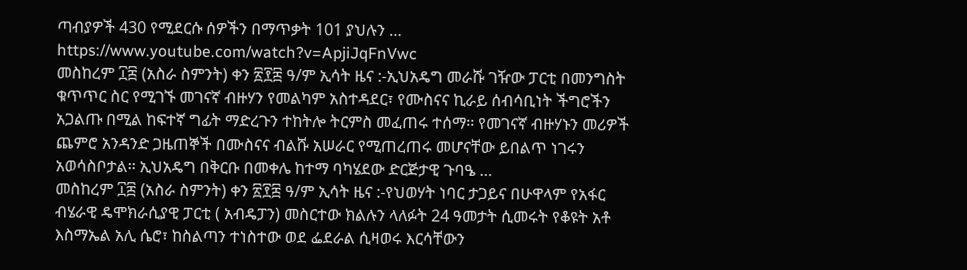ጣብያዎች 430 የሚደርሱ ሰዎችን በማጥቃት 101 ያህሉን …
https://www.youtube.com/watch?v=ApjiJqFnVwc
መስከረም ፲፰ (አስራ ስምንት) ቀን ፳፻፰ ዓ/ም ኢሳት ዜና :-ኢህአዴግ መራሹ ገዥው ፓርቲ በመንግስት ቁጥጥር ስር የሚገኙ መገናኛ ብዙሃን የመልካም አስተዳደር፣ የሙስናና ኪራይ ሰብሳቢነት ችግሮችን አጋልጡ በሚል ከፍተኛ ግፊት ማድረጉን ተከትሎ ትርምስ መፈጠሩ ተሰማ፡፡ የመገናኛ ብዙሃኑን መሪዎች ጨምሮ አንዳንድ ጋዜጠኞች በሙስናና ብልሹ አሠራር የሚጠረጠሩ መሆናቸው ይበልጥ ነገሩን አወሳስቦታል፡፡ ኢህአዴግ በቅርቡ በመቀሌ ከተማ ባካሄደው ድርጅታዊ ጉባዔ …
መስከረም ፲፰ (አስራ ስምንት) ቀን ፳፻፰ ዓ/ም ኢሳት ዜና :-የህወሃት ነባር ታጋይና በሁዋላም የአፋር ብሄራዊ ዴሞክራሲያዊ ፓርቲ ( አብዴፓን) መስርተው ክልሉን ላለፉት 24 ዓመታት ሲመሩት የቆዩት አቶ እስማኤል አሊ ሴሮ፣ ከስልጣን ተነስተው ወደ ፌደራል ሲዛወሩ እርሳቸውን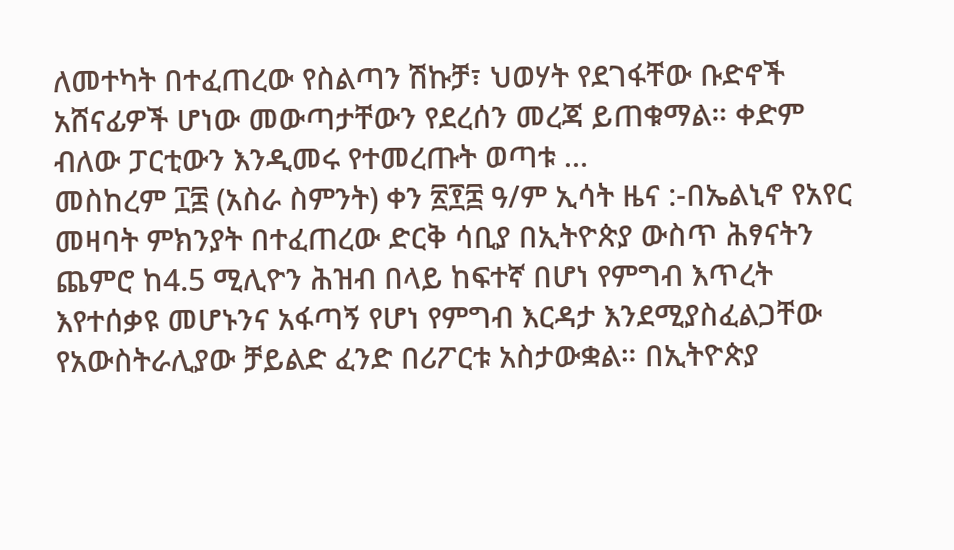ለመተካት በተፈጠረው የስልጣን ሽኩቻ፣ ህወሃት የደገፋቸው ቡድኖች አሸናፊዎች ሆነው መውጣታቸውን የደረሰን መረጃ ይጠቁማል። ቀድም ብለው ፓርቲውን እንዲመሩ የተመረጡት ወጣቱ …
መስከረም ፲፰ (አስራ ስምንት) ቀን ፳፻፰ ዓ/ም ኢሳት ዜና :-በኤልኒኖ የአየር መዛባት ምክንያት በተፈጠረው ድርቅ ሳቢያ በኢትዮጵያ ውስጥ ሕፃናትን ጨምሮ ከ4.5 ሚሊዮን ሕዝብ በላይ ከፍተኛ በሆነ የምግብ እጥረት እየተሰቃዩ መሆኑንና አፋጣኝ የሆነ የምግብ እርዳታ እንደሚያስፈልጋቸው የአውስትራሊያው ቻይልድ ፈንድ በሪፖርቱ አስታውቋል። በኢትዮጵያ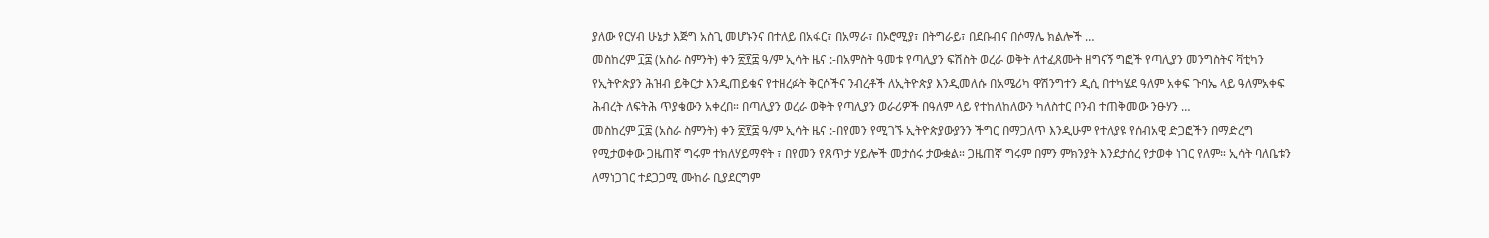ያለው የርሃብ ሁኔታ እጅግ አስጊ መሆኑንና በተለይ በአፋር፣ በአማራ፣ በኦሮሚያ፣ በትግራይ፣ በደቡብና በሶማሌ ክልሎች …
መስከረም ፲፰ (አስራ ስምንት) ቀን ፳፻፰ ዓ/ም ኢሳት ዜና :-በአምስት ዓመቱ የጣሊያን ፍሽስት ወረራ ወቅት ለተፈጸሙት ዘግናኝ ግፎች የጣሊያን መንግስትና ቫቲካን የኢትዮጵያን ሕዝብ ይቅርታ እንዲጠይቁና የተዘረፉት ቅርሶችና ንብረቶች ለኢትዮጵያ እንዲመለሱ በአሜሪካ ዋሽንግተን ዲሲ በተካሄደ ዓለም አቀፍ ጉባኤ ላይ ዓለምአቀፍ ሕብረት ለፍትሕ ጥያቄውን አቀረበ። በጣሊያን ወረራ ወቅት የጣሊያን ወራሪዎች በዓለም ላይ የተከለከለውን ካለስተር ቦንብ ተጠቅመው ንፁሃን …
መስከረም ፲፰ (አስራ ስምንት) ቀን ፳፻፰ ዓ/ም ኢሳት ዜና :-በየመን የሚገኙ ኢትዮጵያውያንን ችግር በማጋለጥ እንዲሁም የተለያዩ የሰብአዊ ድጋፎችን በማድረግ የሚታወቀው ጋዜጠኛ ግሩም ተክለሃይማኖት ፣ በየመን የጸጥታ ሃይሎች መታሰሩ ታውቋል። ጋዜጠኛ ግሩም በምን ምክንያት እንደታሰረ የታወቀ ነገር የለም። ኢሳት ባለቤቱን ለማነጋገር ተደጋጋሚ ሙከራ ቢያደርግም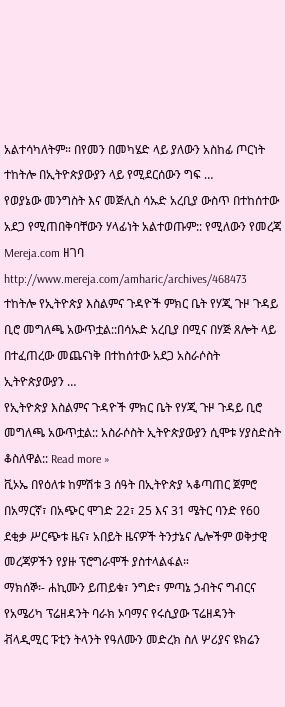አልተሳካለትም። በየመን በመካሄድ ላይ ያለውን አስከፊ ጦርነት ተከትሎ በኢትዮጵያውያን ላይ የሚደርሰውን ግፍ …
የወያኔው መንግስት እና መጅሊስ ሳኡድ አረቢያ ውስጥ በተከሰተው አደጋ የሚጠበቅባቸውን ሃላፊነት አልተወጡም:: የሚለውን የመረጃ Mereja.com ዘገባ http://www.mereja.com/amharic/archives/468473 ተከትሎ የኢትዮጵያ እስልምና ጉዳዮች ምክር ቤት የሃጂ ጉዞ ጉዳይ ቢሮ መግለጫ አውጥቷል::በሳኡድ አረቢያ በሚና በሃጅ ጸሎት ላይ በተፈጠረው መጨናነቅ በተከሰተው አደጋ አስራሶስት ኢትዮጵያውያን …
የኢትዮጵያ እስልምና ጉዳዮች ምክር ቤት የሃጂ ጉዞ ጉዳይ ቢሮ መግለጫ አውጥቷል:: አስራሶስት ኢትዮጵያውያን ሲሞቱ ሃያስድስት ቆስለዋል:: Read more »
ቪኦኤ በየዕለቱ ከምሽቱ 3 ሰዓት በኢትዮጵያ ኣቆጣጠር ጀምሮ በአማርኛ፣ በአጭር ሞገድ 22፣ 25 እና 31 ሜትር ባንድ የ60 ደቂቃ ሥርጭቱ ዜና፣ አበይት ዜናዎች ትንታኔና ሌሎችም ወቅታዊ መረጃዎችን የያዙ ፕሮግራሞች ያስተላልፋል።
ማክሰኞ፡- ሐኪሙን ይጠይቁ፣ ንግድ፣ ምጣኔ ኃብትና ግብርና
የአሜሪካ ፕሬዘዳንት ባራክ ኦባማና የሩሲያው ፕሬዘዳንት ቭላዲሚር ፑቲን ትላንት የዓለሙን መድረክ ስለ ሦሪያና ዩክሬን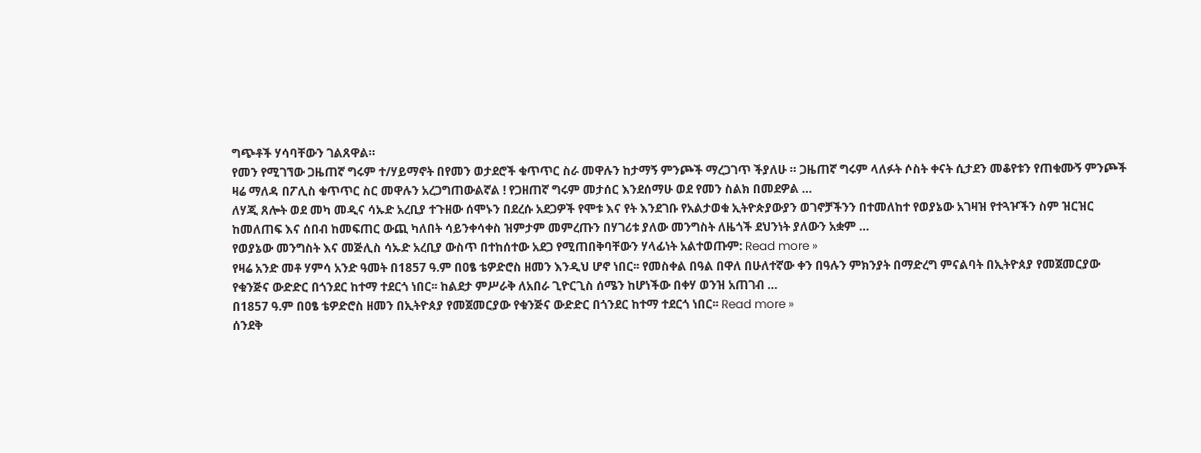ግጭቶች ሃሳባቸውን ገልጸዋል።
የመን የሚገኘው ጋዜጠኛ ግሩም ተ/ሃይማኖት በየመን ወታደሮች ቁጥጥር ስራ መዋሉን ከታማኝ ምንጮች ማረጋገጥ ችያለሁ ። ጋዜጠኛ ግሩም ላለፉት ሶስት ቀናት ሲታደን መቆየቱን የጠቁሙኝ ምንጮች ዛሬ ማለዳ በፖሊስ ቁጥጥር ስር መዋሉን አረጋግጠውልኛል ! የጋዘጠኛ ግሩም መታሰር እንደሰማሁ ወደ የመን ስልክ በመደዎል …
ለሃጂ ጸሎት ወደ መካ መዲና ሳኡድ አረቢያ ተጉዘው ሰሞኑን በደረሱ አደጋዎች የሞቱ እና የት እንደገቡ የአልታወቁ ኢትዮጵያውያን ወገኖቻችንን በተመለከተ የወያኔው አገዛዝ የተጓዦችን ስም ዝርዝር ከመለጠፍ እና ሰበብ ከመፍጠር ውጪ ካለበት ሳይንቀሳቀስ ዝምታም መምረጡን በሃገሪቱ ያለው መንግስት ለዜጎች ደህንነት ያለውን አቋም …
የወያኔው መንግስት እና መጅሊስ ሳኡድ አረቢያ ውስጥ በተከሰተው አደጋ የሚጠበቅባቸውን ሃላፊነት አልተወጡም: Read more »
የዛሬ አንድ መቶ ሃምሳ አንድ ዓመት በ1857 ዓ.ም በዐፄ ቴዎድሮስ ዘመን እንዲህ ሆኖ ነበር፡፡ የመስቀል በዓል በዋለ በሁለተኛው ቀን በዓሉን ምክንያት በማድረግ ምናልባት በኢትዮጰያ የመጀመርያው የቁንጅና ውድድር በጎንደር ከተማ ተደርጎ ነበር፡፡ ከልደታ ምሥራቅ ለአበራ ጊዮርጊስ ሰሜን ከሆነችው በቀሃ ወንዝ አጠገብ …
በ1857 ዓ.ም በዐፄ ቴዎድሮስ ዘመን በኢትዮጰያ የመጀመርያው የቁንጅና ውድድር በጎንደር ከተማ ተደርጎ ነበር፡፡ Read more »
ሰንደቅ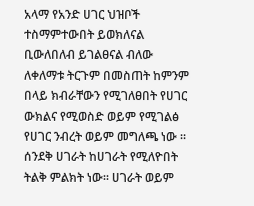አላማ የአንድ ሀገር ህዝቦች ተስማምተውበት ይወክለናል ቢውለበለብ ይገልፀናል ብለው ለቀለማቱ ትርጉም በመስጠት ከምንም በላይ ክብራቸውን የሚገለፀበት የሀገር ውክልና የሚወስድ ወይም የሚገልፅ የሀገር ንብረት ወይም መግለጫ ነው ። ሰንደቅ ሀገራት ከሀገራት የሚለዮበት ትልቅ ምልክት ነው። ሀገራት ወይም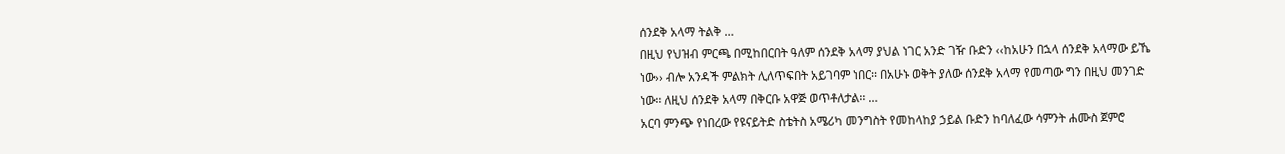ሰንደቅ አላማ ትልቅ …
በዚህ የህዝብ ምርጫ በሚከበርበት ዓለም ሰንደቅ አላማ ያህል ነገር አንድ ገዥ ቡድን ‹‹ከአሁን በኋላ ሰንደቅ አላማው ይኼ ነው›› ብሎ አንዳች ምልክት ሊለጥፍበት አይገባም ነበር፡፡ በአሁኑ ወቅት ያለው ሰንደቅ አላማ የመጣው ግን በዚህ መንገድ ነው፡፡ ለዚህ ሰንደቅ አላማ በቅርቡ አዋጅ ወጥቶለታል፡፡ …
አርባ ምንጭ የነበረው የዩናይትድ ስቴትስ አሜሪካ መንግስት የመከላከያ ኃይል ቡድን ከባለፈው ሳምንት ሐሙስ ጀምሮ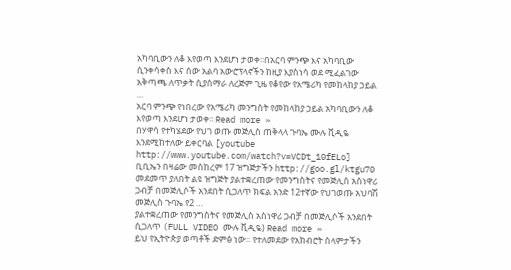አካባቢውን ለቆ እየወጣ እንደሆነ ታወቀ፡፡በአርባ ምንጭ እና አካባቢው ሲንቀሳቀስ እና ሰው አልባ አውሮፕላኖችን ከዚያ እያስነሳ ወደ ሚፈልገው አቅጣጫ ለጥቃት ሲያሰማራ ለረጅም ጊዜ የቆየው የአሜሪካ የመከላከያ ኃይል …
አርባ ምንጭ የነበረው የአሜሪካ መንግስት የመከላከያ ኃይል አካባቢውን ለቆ እየወጣ እንደሆነ ታወቀ፡፡ Read more »
በሃዋሳ የተካሄደው የህገ ወጡ መጅሊስ ጠቅላላ ጉባኤ ሙሉ ቪዲዬ እንደሚከተለው ይቀርባል [youtube http://www.youtube.com/watch?v=VCDt_10fELo] ቢቢኤን በዛሬው መስከረም 17 ዝግጅታችን http://goo.gl/ktgu70 መደመጥ ያለበት ልዩ ዝግጅት ያልተቋረጠው የመንግስትና የመጅሊስ አስነዋሪ ጋብቻ በመጅሊሶች አንደበት ሲጋለጥ ክፍል አንድ 12ተኛው የህገወጡ አህባሽ መጅሊስ ጉባኤ የ2 …
ያልተቋረጠው የመንግስትና የመጅሊስ አስነዋሪ ጋብቻ በመጅሊሶች አንደበት ሲጋለጥ (FULL VIDEO ሙሉ ቪዲዬ) Read more »
ይህ የኢትዮጵያ ወጣቶች ድምፅ ነው። የተለመደው የአክብሮት ሰላምታችን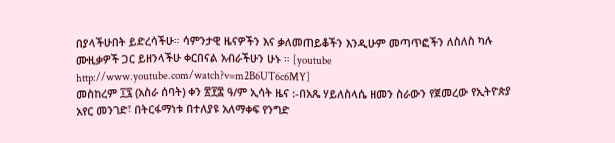በያላችሁበት ይድረሳችሁ። ሳምንታዊ ዜናዎችን እና ቃለመጠይቆችን እንዲሁም መጣጥፎችን ለስለስ ካሉ ሙዚቃዎች ጋር ይዘንላችሁ ቀርበናል አብራችሁን ሁኑ ። [youtube http://www.youtube.com/watch?v=m2B6UT6c6MY]
መስከረም ፲፯ (አስራ ሰባት) ቀን ፳፻፰ ዓ/ም ኢሳት ዜና :-በአጼ ሃይለስላሴ ዘመን ስራውን የጀመረው የኢትዮጵያ አየር መንገድ፣ በትርፋማነቱ በተለያዩ አለማቀፍ የንግድ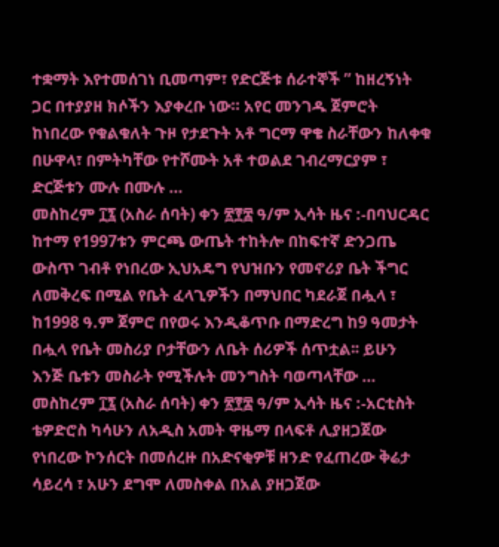ተቋማት እየተመሰገነ ቢመጣም፣ የድርጅቱ ሰራተኞች ” ከዘረኝነት ጋር በተያያዘ ክሶችን እያቀረቡ ነው። አየር መንገዱ ጀምሮት ከነበረው የቁልቁለት ጉዞ የታደጉት አቶ ግርማ ዋቄ ስራቸውን ከለቀቁ በሁዋላ፣ በምትካቸው የተሾሙት አቶ ተወልደ ገብረማርያም ፣ ድርጅቱን ሙሉ በሙሉ …
መስከረም ፲፯ (አስራ ሰባት) ቀን ፳፻፰ ዓ/ም ኢሳት ዜና :-በባህርዳር ከተማ የ1997ቱን ምርጫ ውጤት ተከትሎ በከፍተኛ ድንጋጤ ውስጥ ገብቶ የነበረው ኢህአዴግ የህዝቡን የመኖሪያ ቤት ችግር ለመቅረፍ በሚል የቤት ፈላጊዎችን በማህበር ካደራጀ በሗላ ፣ ከ1998 ዓ.ም ጀምሮ በየወሩ እንዲቆጥቡ በማድረግ ከ9 ዓመታት በሗላ የቤት መስሪያ ቦታቸውን ለቤት ሰሪዎች ሰጥቷል፡፡ ይሁን እንጅ ቤቱን መስራት የሚችሉት መንግስት ባወጣላቸው …
መስከረም ፲፯ (አስራ ሰባት) ቀን ፳፻፰ ዓ/ም ኢሳት ዜና :-አርቲስት ቴዎድሮስ ካሳሁን ለአዲስ አመት ዋዜማ በላፍቶ ሊያዘጋጀው የነበረው ኮንሰርት በመሰረዙ በአድናቂዎቹ ዘንድ የፈጠረው ቅሬታ ሳይረሳ ፣ አሁን ደግሞ ለመስቀል በአል ያዘጋጀው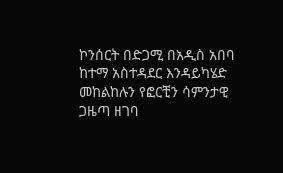ኮንሰርት በድጋሚ በአዲስ አበባ ከተማ አስተዳደር እንዳይካሄድ መከልከሉን የፎርቺን ሳምንታዊ ጋዜጣ ዘገባ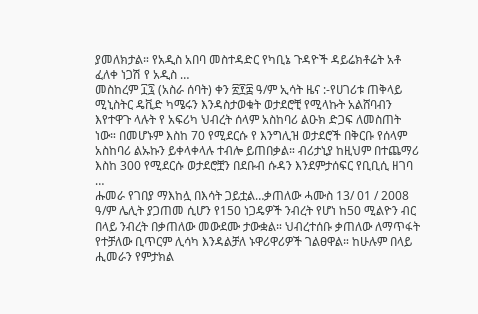ያመለክታል። የአዲስ አበባ መስተዳድር የካቢኔ ጉዳዮች ዳይሬክቶሬት አቶ ፈለቀ ነጋሽ የ አዲስ …
መስከረም ፲፯ (አስራ ሰባት) ቀን ፳፻፰ ዓ/ም ኢሳት ዜና :-የሀገሪቱ ጠቅላይ ሚኒስትር ዴቪድ ካሜሩን እንዳስታወቁት ወታደሮቺ የሚላኩት አልሸባብን እየተዋጉ ላሉት የ አፍሪካ ህብረት ሰላም አስከባሪ ልዑክ ድጋፍ ለመስጠት ነው። በመሆኑም እስከ 70 የሚደርሱ የ እንግሊዝ ወታደሮች በቅርቡ የሰላም አስከባሪ ልኡኩን ይቀላቀላሉ ተብሎ ይጠበቃል። ብሪታኒያ ከዚህም በተጨማሪ እስከ 300 የሚደርሱ ወታደሮቿን በደቡብ ሱዳን እንደምታሰፍር የቢቢሲ ዘገባ …
ሑመራ የገበያ ማእከሏ በእሳት ጋይቷል…ቃጠለው ሓሙስ 13/ 01 / 2008 ዓ/ም ሌሊት ያጋጠመ ሲሆን የ150 ነጋዴዎች ንብረት የሆነ ከ50 ሚልዮን ብር በላይ ንብረት በቃጠለው መውደሙ ታውቋል። ህብረተሰቡ ቃጠለው ለማጥፋት የተቻለው ቢጥርም ሊሳካ እንዳልቻለ ኑዋሪዋሪዎች ገልፀዋል። ከሁሉም በላይ ሒመራን የምታክል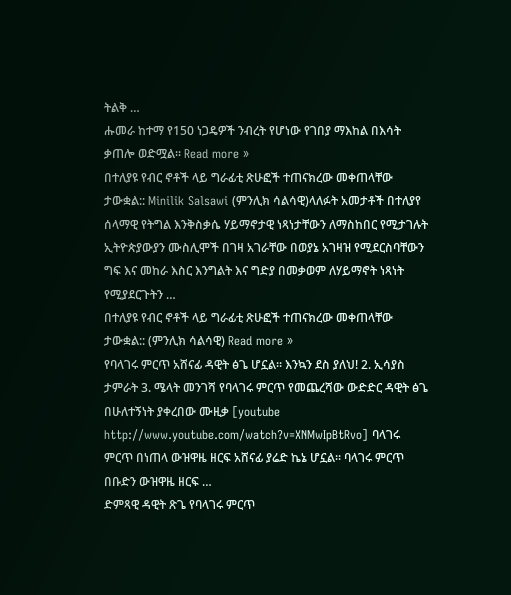ትልቅ …
ሑመራ ከተማ የ150 ነጋዴዎች ንብረት የሆነው የገበያ ማእከል በእሳት ቃጠሎ ወድሟል። Read more »
በተለያዩ የብር ኖቶች ላይ ግራፊቲ ጽሁፎች ተጠናክረው መቀጠላቸው ታውቋል:: Minilik Salsawi (ምንሊክ ሳልሳዊ)ላለፉት አመታቶች በተለያየ ሰላማዊ የትግል እንቅስቃሴ ሃይማኖታዊ ነጻነታቸውን ለማስከበር የሚታገሉት ኢትዮጵያውያን ሙስሊሞች በገዛ አገራቸው በወያኔ አገዛዝ የሚደርስባቸውን ግፍ እና መከራ እስር እንግልት እና ግድያ በመቃወም ለሃይማኖት ነጻነት የሚያደርጉትን …
በተለያዩ የብር ኖቶች ላይ ግራፊቲ ጽሁፎች ተጠናክረው መቀጠላቸው ታውቋል:: (ምንሊክ ሳልሳዊ) Read more »
የባላገሩ ምርጥ አሸናፊ ዳዊት ፅጌ ሆኗል። እንኳን ደስ ያለህ! 2. ኢሳያስ ታምራት 3. ሜላት መንገሻ የባላገሩ ምርጥ የመጨረሻው ውድድር ዳዊት ፅጌ በሁለተኝነት ያቀረበው ሙዚቃ [youtube http://www.youtube.com/watch?v=XNMwIpBtRvo] ባላገሩ ምርጥ በነጠላ ውዝዋዜ ዘርፍ አሸናፊ ያሬድ ኬኔ ሆኗል። ባላገሩ ምርጥ በቡድን ውዝዋዜ ዘርፍ …
ድምጻዊ ዳዊት ጽጌ የባላገሩ ምርጥ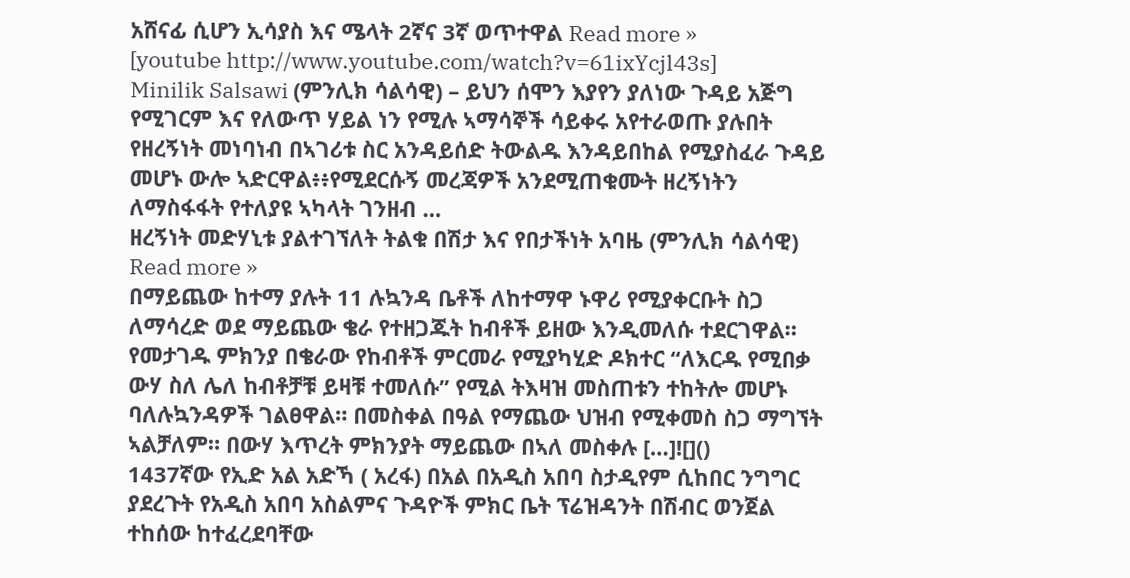አሸናፊ ሲሆን ኢሳያስ እና ሜላት 2ኛና 3ኛ ወጥተዋል Read more »
[youtube http://www.youtube.com/watch?v=61ixYcjl43s]
Minilik Salsawi (ምንሊክ ሳልሳዊ) – ይህን ሰሞን እያየን ያለነው ጉዳይ አጅግ የሚገርም እና የለውጥ ሃይል ነን የሚሉ ኣማሳኞች ሳይቀሩ አየተራወጡ ያሉበት የዘረኝነት መነባነብ በኣገሪቱ ስር አንዳይሰድ ትውልዱ እንዳይበከል የሚያስፈራ ጉዳይ መሆኑ ውሎ ኣድርዋል፥፥የሚደርሱኝ መረጃዎች አንደሚጠቁሙት ዘረኝነትን ለማስፋፋት የተለያዩ ኣካላት ገንዘብ …
ዘረኝነት መድሃኒቱ ያልተገኘለት ትልቁ በሽታ እና የበታችነት አባዜ (ምንሊክ ሳልሳዊ) Read more »
በማይጨው ከተማ ያሉት 11 ሉኳንዳ ቤቶች ለከተማዋ ኑዋሪ የሚያቀርቡት ስጋ ለማሳረድ ወደ ማይጨው ቄራ የተዘጋጁት ከብቶች ይዘው እንዲመለሱ ተደርገዋል። የመታገዱ ምክንያ በቄራው የከብቶች ምርመራ የሚያካሂድ ዶክተር “ለእርዱ የሚበቃ ውሃ ስለ ሌለ ከብቶቻቹ ይዛቹ ተመለሱ” የሚል ትእዛዝ መስጠቱን ተከትሎ መሆኑ ባለሉኳንዳዎች ገልፀዋል። በመስቀል በዓል የማጨው ህዝብ የሚቀመስ ስጋ ማግኘት ኣልቻለም። በውሃ እጥረት ምክንያት ማይጨው በኣለ መስቀሉ […]![]()
1437ኛው የኢድ አል አድኻ ( አረፋ) በአል በአዲስ አበባ ስታዲየም ሲከበር ንግግር ያደረጉት የአዲስ አበባ አስልምና ጉዳዮች ምክር ቤት ፕሬዝዳንት በሽብር ወንጀል ተከሰው ከተፈረደባቸው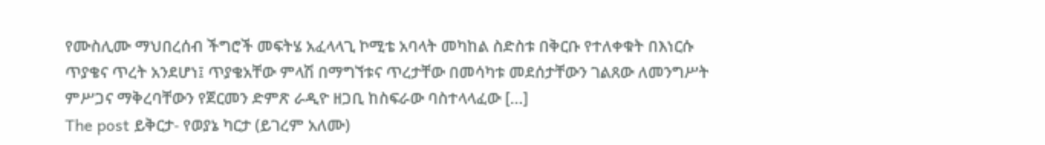የሙስሊሙ ማህበረሰብ ችግሮች መፍትሄ አፈላላጊ ኮሚቴ አባላት መካከል ስድስቱ በቅርቡ የተለቀቁት በእነርሱ ጥያቄና ጥረት አንደሆነ፤ ጥያቄአቸው ምላሽ በማግኘቱና ጥረታቸው በመሳካቱ መደሰታቸውን ገልጸው ለመንግሥት ምሥጋና ማቅረባቸውን የጀርመን ድምጽ ራዲዮ ዘጋቢ ከስፍራው ባስተላላፈው […]
The post ይቅርታ- የወያኔ ካርታ (ይገረም አለሙ)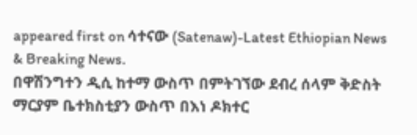appeared first on ሳተናው (Satenaw)-Latest Ethiopian News & Breaking News.
በዋሽንግተን ዲሲ ከተማ ውስጥ በምትገኘው ደብረ ሰላም ቅድስት ማርያም ቤተክስቲያን ውስጥ በእነ ዶክተር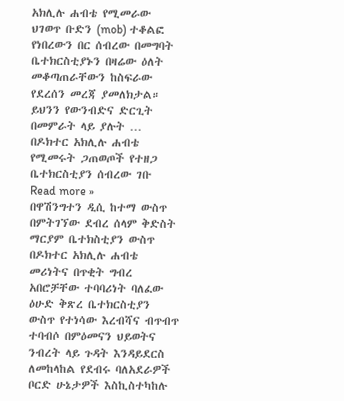አክሊሉ ሐብቴ የሚመራው ህገወጥ ቡድን (mob) ተቆልፎ የነበረውን በር ሰብረው በመግባት ቤተክርስቲያኑን በዛሬው ዕለት መቆጣጠራቸውን ከስፍራው የደረሰን መረጃ ያመለክታል። ይህንን የውንብድና ድርጊት በመምራት ላይ ያሉት …
በዶክተር አክሊሉ ሐብቴ የሚመሩት ጋጠወጦች የተዘጋ ቤተክርስቲያን ሰብረው ገቡ Read more »
በዋሽንግተን ዲሲ ከተማ ውስጥ በምትገኘው ደብረ ሰላም ቅድስት ማርያም ቤተክስቲያን ውስጥ በዶክተር አክሊሉ ሐብቴ መሪነትና በጥቂት ግብረ አበሮቻቸው ተባባሪነት ባለፈው ዕሁድ ቅጽረ ቤተክርስቲያን ውስጥ የተነሳው እረብሻና ብጥብጥ ተባብሶ በምዕመናን ህይወትና ንብረት ላይ ጉዳት እንዳይደርስ ለመከላከል የደብሩ ባለአደራዎች ቦርድ ሁኔታዎች እስኪስተካከሉ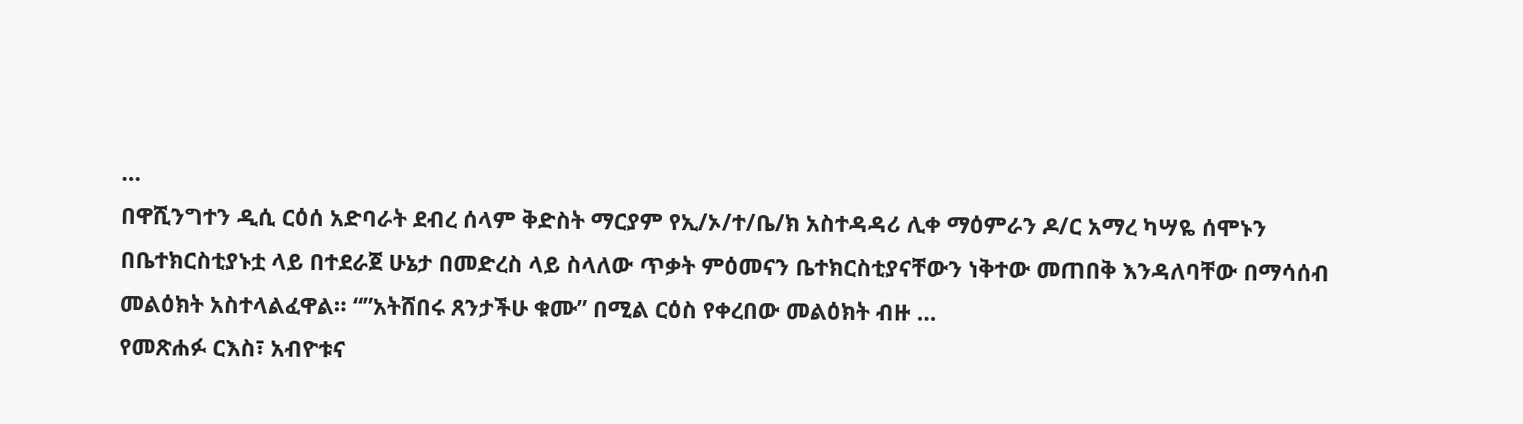…
በዋሺንግተን ዲሲ ርዕሰ አድባራት ደብረ ሰላም ቅድስት ማርያም የኢ/ኦ/ተ/ቤ/ክ አስተዳዳሪ ሊቀ ማዕምራን ዶ/ር አማረ ካሣዬ ሰሞኑን በቤተክርስቲያኑቷ ላይ በተደራጀ ሁኔታ በመድረስ ላይ ስላለው ጥቃት ምዕመናን ቤተክርስቲያናቸውን ነቅተው መጠበቅ እንዳለባቸው በማሳሰብ መልዕክት አስተላልፈዋል። “”አትሸበሩ ጸንታችሁ ቁሙ” በሚል ርዕስ የቀረበው መልዕክት ብዙ …
የመጽሐፉ ርእስ፣ አብዮቱና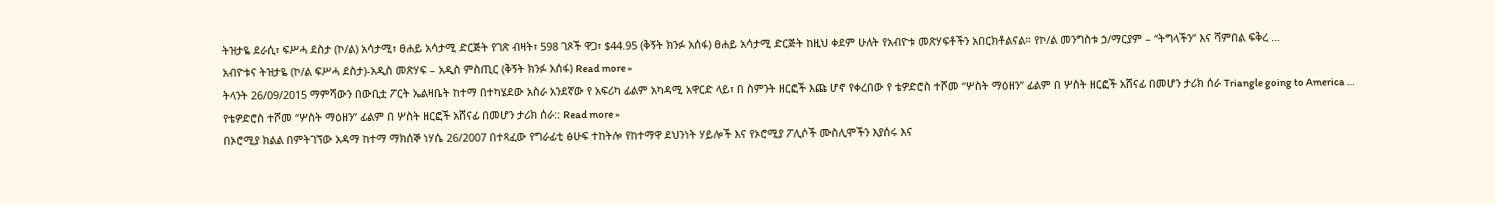ትዝታዬ ደራሲ፣ ፍሥሓ ደስታ (ኮ/ል) አሳታሚ፣ ፀሐይ አሳታሚ ድርጅት የገጽ ብዛት፣ 598 ገጾች ዋጋ፣ $44.95 (ቅኝት ክንፉ አሰፋ) ፀሐይ አሳታሚ ድርጅት ከዚህ ቀደም ሁለት የአብዮቱ መጽሃፍቶችን አበርክቶልናል። የኮ/ል መንግስቱ ኃ/ማርያም – “ትግላችን” እና ሻምበል ፍቅረ …
አብዮቱና ትዝታዬ (ኮ/ል ፍሥሓ ደስታ)-አዲስ መጽሃፍ – አዲስ ምስጢር (ቅኝት ክንፉ አሰፋ) Read more »
ትላንት 26/09/2015 ማምሻውን በውቢቷ ፖርት ኤልዛቤት ከተማ በተካሄደው አስራ አንደኛው የ አፍሪካ ፊልም አካዳሚ አዋርድ ላይ፣ በ ስምንት ዘርፎች እጩ ሆኖ የቀረበው የ ቴዎድሮስ ተሾመ “ሦስት ማዕዘን” ፊልም በ ሦስት ዘርፎች አሸናፊ በመሆን ታሪክ ሰራ Triangle going to America …
የቴዎድሮስ ተሾመ “ሦስት ማዕዘን” ፊልም በ ሦስት ዘርፎች አሸናፊ በመሆን ታሪክ ሰራ:: Read more »
በኦሮሚያ ክልል በምትገኘው አዳማ ከተማ ማክሰኞ ነሃሴ 26/2007 በተጻፈው የግራፊቲ ፅሁፍ ተከትሎ የከተማዋ ደህንነት ሃይሎች እና የኦሮሚያ ፖሊሶች ሙስሊሞችን እያሰሩ እና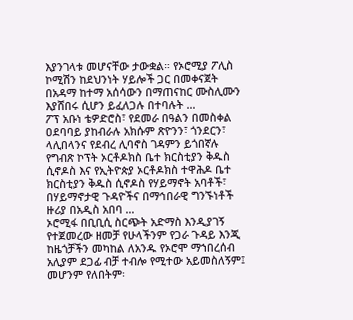እያንገላቱ መሆናቸው ታውቋል። የኦሮሚያ ፖሊስ ኮሚሽን ከደህንነት ሃይሎች ጋር በመቀናጀት በአዳማ ከተማ አሰሳውን በማጠናከር ሙስሊሙን እያሸበሩ ሲሆን ይፈለጋሉ በተባሉት …
ፖፕ አቡነ ቴዎድሮስ፣ የደመራ በዓልን በመስቀል ዐደባባይ ያከብራሉ አክሱም ጽዮንን፣ ጎንደርን፣ ላሊበላንና የደብረ ሊባኖስ ገዳምን ይጎበኛሉ የግብጽ ኮፕት ኦርቶዶክስ ቤተ ክርስቲያን ቅዱስ ሲኖዶስ እና የኢትዮጵያ ኦርቶዶክስ ተዋሕዶ ቤተ ክርስቲያን ቅዱስ ሲኖዶስ የሃይማኖት አባቶች፣ በሃይማኖታዊ ጉዳዮችና በማኅበራዊ ግንኙነቶች ዙሪያ በአዲስ አበባ …
ኦሮሚፋ በቢቢሲ ስርጭት አድማስ እንዲያገኝ የተጀመረው ዘመቻ የሁላችንም የጋራ ጉዳይ እንጂ ከዜጎቻችን መካከል ለአንዱ የኦሮሞ ማኀበረሰብ አሊያም ደጋፊ ብቻ ተብሎ የሚተው አይመስለኝም፤ መሆንም የለበትም፡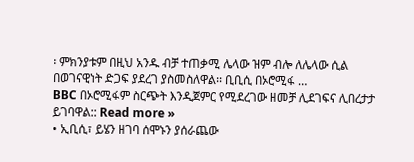፡ ምክንያቱም በዚህ አንዱ ብቻ ተጠቃሚ ሌላው ዝም ብሎ ለሌላው ሲል በወገናዊነት ድጋፍ ያደረገ ያስመስለዋል፡፡ ቢቢሲ በኦሮሚፋ …
BBC በኦሮሚፋም ስርጭት እንዲጀምር የሚደረገው ዘመቻ ሊደገፍና ሊበረታታ ይገባዋል:: Read more »
• ኢቢሲ፣ ይሄን ዘገባ ሰሞኑን ያሰራጨው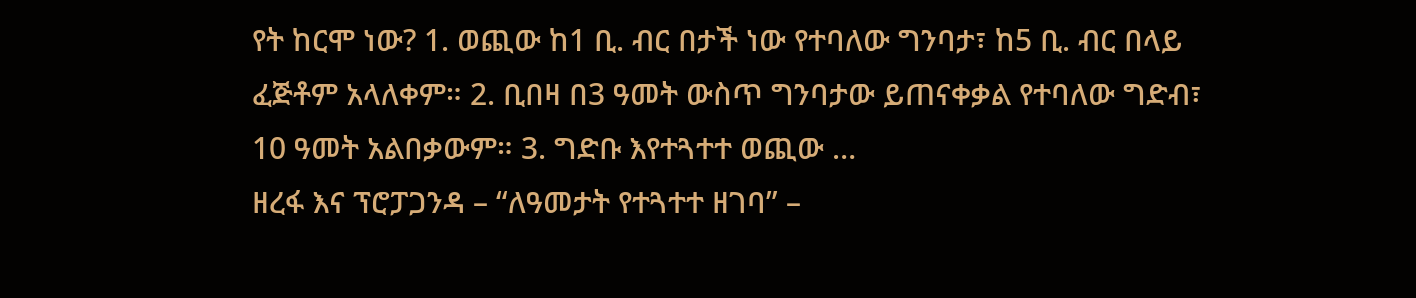የት ከርሞ ነው? 1. ወጪው ከ1 ቢ. ብር በታች ነው የተባለው ግንባታ፣ ከ5 ቢ. ብር በላይ ፈጅቶም አላለቀም። 2. ቢበዛ በ3 ዓመት ውስጥ ግንባታው ይጠናቀቃል የተባለው ግድብ፣ 10 ዓመት አልበቃውም። 3. ግድቡ እየተጓተተ ወጪው …
ዘረፋ እና ፕሮፓጋንዳ – “ለዓመታት የተጓተተ ዘገባ” –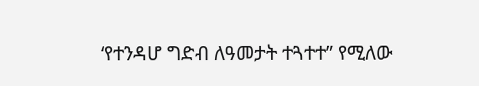‘የተንዳሆ ግድብ ለዓመታት ተጓተተ” የሚለው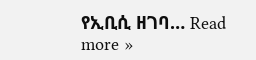የኢቢሲ ዘገባ… Read more »